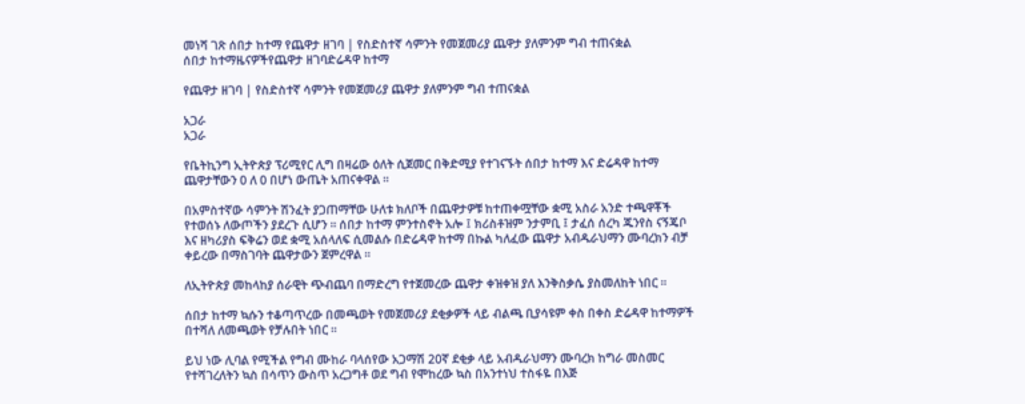መነሻ ገጽ ሰበታ ከተማ የጨዋታ ዘገባ | የስድስተኛ ሳምንት የመጀመሪያ ጨዋታ ያለምንም ግብ ተጠናቋል
ሰበታ ከተማዜናዎችየጨዋታ ዘገባድሬዳዋ ከተማ

የጨዋታ ዘገባ | የስድስተኛ ሳምንት የመጀመሪያ ጨዋታ ያለምንም ግብ ተጠናቋል

አጋራ
አጋራ

የቤትኪንግ ኢትዮጵያ ፕሪሚየር ሊግ በዛሬው ዕለት ሲጀመር በቅድሚያ የተገናኙት ሰበታ ከተማ እና ድሬዳዋ ከተማ ጨዋታቸውን 0 ለ 0 በሆነ ውጤት አጠናቀዋል ።

በአምስተኛው ሳምንት ሽንፈት ያጋጠማቸው ሁለቱ ክለቦች በጨዋታዎቹ ከተጠቀሟቸው ቋሚ አስራ አንድ ተጫዋቾች የተወሰኑ ለውጦችን ያደረጉ ሲሆን ። ሰበታ ከተማ ምንተስኖት አሎ ፤ ክሪስቶዝም ንታምቢ ፤ ታፈሰ ሰረካ ጁንየስ ናኝጄቦ እና ዘካሪያስ ፍቅሬን ወደ ቋሚ አሰላለፍ ሲመልሱ በድሬዳዋ ከተማ በኩል ካለፈው ጨዋታ አብዱራህማን ሙባረክን ብቻ ቀይረው በማስገባት ጨዋታውን ጀምረዋል ።

ለኢትዮጵያ መከላከያ ሰራዊት ጭብጨባ በማድረግ የተጀመረው ጨዋታ ቀዝቀዝ ያለ እንቅስቃሴ ያስመለከት ነበር ።

ሰበታ ከተማ ኳሱን ተቆጣጥረው በመጫወት የመጀመሪያ ደቂቃዎች ላይ ብልጫ ቢያሳዩም ቀስ በቀስ ድሬዳዋ ከተማዎች በተሻለ ለመጫወት የቻሉበት ነበር ።

ይህ ነው ሊባል የሚችል የግብ ሙከራ ባላሰየው አጋማሽ 20ኛ ደቂቃ ላይ አብዱራህማን ሙባረክ ከግራ መስመር የተሻገረለትን ኳስ በሳጥን ውስጥ አረጋግቶ ወደ ግብ የሞከረው ኳስ በአንተነህ ተስፋዬ በእጅ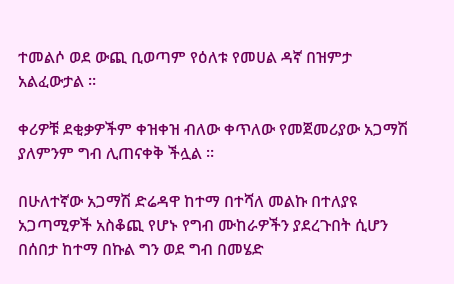ተመልሶ ወደ ውጪ ቢወጣም የዕለቱ የመሀል ዳኛ በዝምታ አልፈውታል ።

ቀሪዎቹ ደቂቃዎችም ቀዝቀዝ ብለው ቀጥለው የመጀመሪያው አጋማሽ ያለምንም ግብ ሊጠናቀቅ ችሏል ።

በሁለተኛው አጋማሽ ድሬዳዋ ከተማ በተሻለ መልኩ በተለያዩ አጋጣሚዎች አስቆጪ የሆኑ የግብ ሙከራዎችን ያደረጉበት ሲሆን በሰበታ ከተማ በኩል ግን ወደ ግብ በመሄድ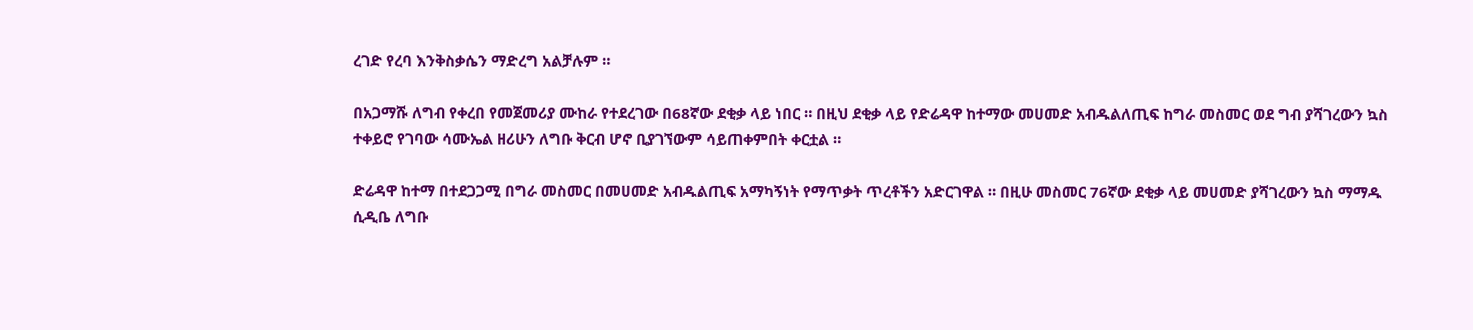ረገድ የረባ እንቅስቃሴን ማድረግ አልቻሉም ።

በአጋማሹ ለግብ የቀረበ የመጀመሪያ ሙከራ የተደረገው በ68ኛው ደቂቃ ላይ ነበር ። በዚህ ደቂቃ ላይ የድሬዳዋ ከተማው መሀመድ አብዱልለጢፍ ከግራ መስመር ወደ ግብ ያሻገረውን ኳስ ተቀይሮ የገባው ሳሙኤል ዘሪሁን ለግቡ ቅርብ ሆኖ ቢያገኘውም ሳይጠቀምበት ቀርቷል ።

ድሬዳዋ ከተማ በተደጋጋሚ በግራ መስመር በመሀመድ አብዱልጢፍ አማካኝነት የማጥቃት ጥረቶችን አድርገዋል ። በዚሁ መስመር 76ኛው ደቂቃ ላይ መሀመድ ያሻገረውን ኳስ ማማዱ ሲዲቤ ለግቡ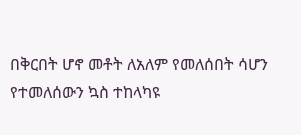በቅርበት ሆኖ መቶት ለአለም የመለሰበት ሳሆን የተመለሰውን ኳስ ተከላካዩ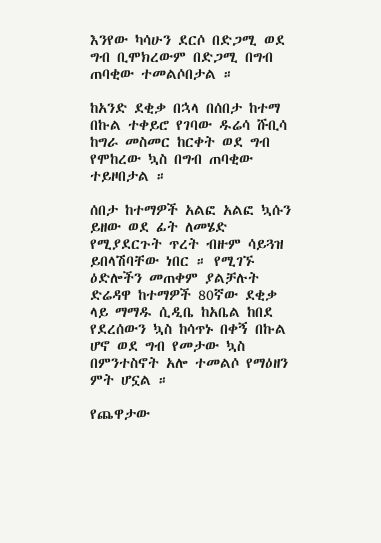እንየው ካሳሁን ደርሶ በድጋሚ ወደ ግብ ቢሞክረውም በድጋሚ በግብ ጠባቂው ተመልሶበታል ።

ከአንድ ደቂቃ በኋላ በሰበታ ከተማ በኩል ተቀይሮ የገባው ዱሬሳ ሹቢሳ ከግራ መስመር ከርቀት ወደ ግብ የሞከረው ኳስ በግብ ጠባቂው ተይዞበታል ።

ሰበታ ከተማዎች አልፎ አልፎ ኳሱን ይዘው ወደ ፊት ለመሄድ የሚያደርጉት ጥረት ብዙም ሳይጓዝ ይበላሽባቸው ነበር ። የሚገኙ ዕድሎችን መጠቀም ያልቻሉት ድሬዳዋ ከተማዎች 80ኛው ደቂቃ ላይ ማማዱ ሲዲቤ ከአቤል ከበደ የደረሰውን ኳስ ከሳጥኑ በቀኝ በኩል ሆኖ ወደ ግብ የመታው ኳስ በምንተስኖት አሎ ተመልሶ የማዕዘን ምት ሆኗል ።

የጨዋታው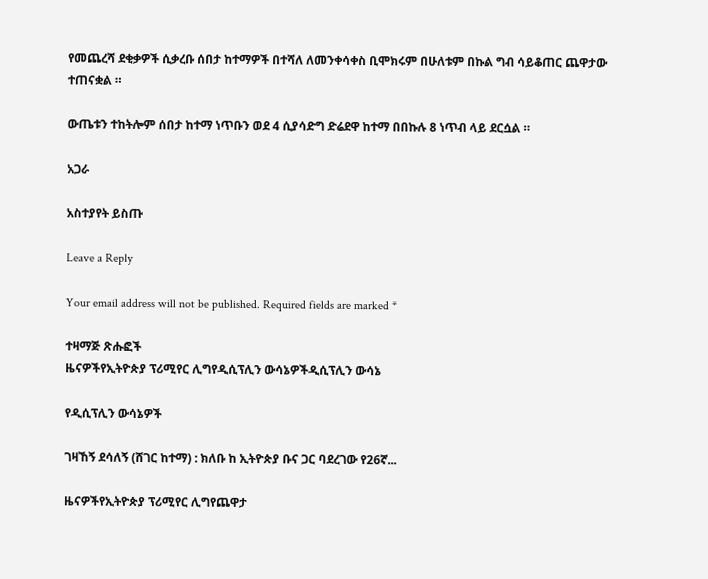የመጨረሻ ደቂቃዎች ሲቃረቡ ሰበታ ከተማዎች በተሻለ ለመንቀሳቀስ ቢሞክሩም በሁለቱም በኩል ግብ ሳይቆጠር ጨዋታው ተጠናቋል ።

ውጤቱን ተከትሎም ሰበታ ከተማ ነጥቡን ወደ 4 ሲያሳድግ ድሬደዋ ከተማ በበኩሉ 8 ነጥብ ላይ ደርሷል ።

አጋራ

አስተያየት ይስጡ

Leave a Reply

Your email address will not be published. Required fields are marked *

ተዛማጅ ጽሑፎች
ዜናዎችየኢትዮጵያ ፕሪሚየር ሊግየዲሲፕሊን ውሳኔዎችዲሲፕሊን ውሳኔ

የዲሲፕሊን ውሳኔዎች

ገዛኸኝ ደሳለኝ (ሸገር ከተማ) : ክለቡ ከ ኢትዮጵያ ቡና ጋር ባደረገው የ26ኛ...

ዜናዎችየኢትዮጵያ ፕሪሚየር ሊግየጨዋታ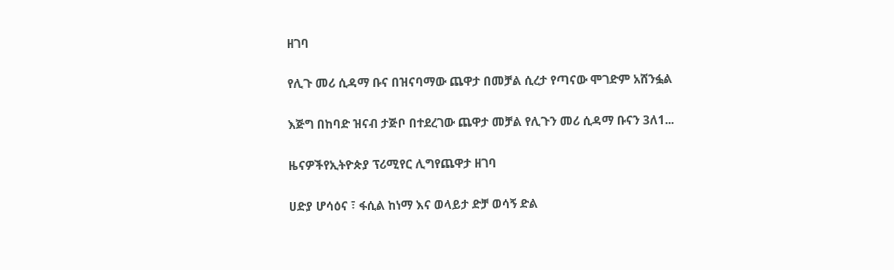ዘገባ

የሊጉ መሪ ሲዳማ ቡና በዝናባማው ጨዋታ በመቻል ሲረታ የጣናው ሞገድም አሸንፏል

እጅግ በከባድ ዝናብ ታጅቦ በተደረገው ጨዋታ መቻል የሊጉን መሪ ሲዳማ ቡናን 3ለ1...

ዜናዎችየኢትዮጵያ ፕሪሚየር ሊግየጨዋታ ዘገባ

ሀድያ ሆሳዕና ፣ ፋሲል ከነማ እና ወላይታ ድቻ ወሳኝ ድል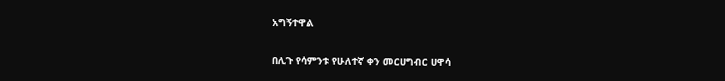አግኝተዋል

በሊጉ የሳምንቱ የሁለተኛ ቀን መርሀግብር ሀዋሳ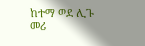ከተማ ወደ ሊጉ መሪ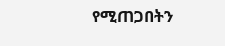የሚጠጋበትን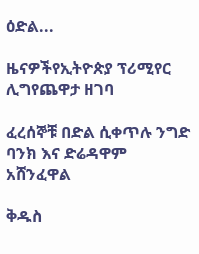ዕድል...

ዜናዎችየኢትዮጵያ ፕሪሚየር ሊግየጨዋታ ዘገባ

ፈረሰኞቹ በድል ሲቀጥሉ ንግድ ባንክ እና ድሬዳዋም አሸንፈዋል

ቅዱስ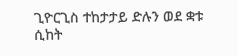ጊዮርጊስ ተከታታይ ድሉን ወደ ቋቱ ሲከት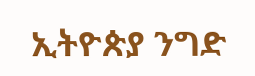ኢትዮጵያ ንግድ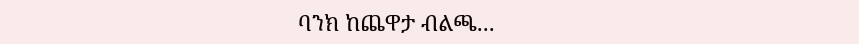ባንክ ከጨዋታ ብልጫ...